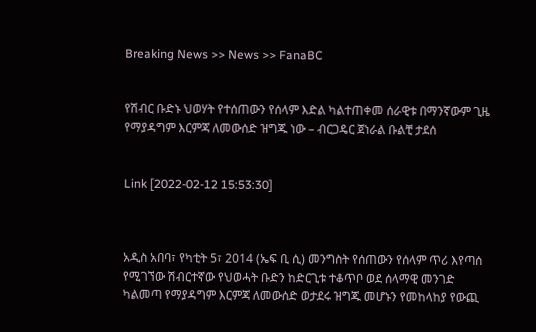Breaking News >> News >> FanaBC


የሽብር ቡድኑ ህወሃት የተሰጠውን የሰላም እድል ካልተጠቀመ ሰራዊቱ በማንኛውም ጊዜ የማያዳግም እርምጃ ለመውሰድ ዝግጁ ነው – ብርጋዴር ጀነራል ቡልቺ ታደሰ


Link [2022-02-12 15:53:30]



አዲስ አበባ፣ የካቲት 5፣ 2014 (ኤፍ ቢ ሲ) መንግስት የሰጠውን የሰላም ጥሪ እየጣሰ የሚገኘው ሽብርተኛው የህወሓት ቡድን ከድርጊቱ ተቆጥቦ ወደ ሰላማዊ መንገድ ካልመጣ የማያዳግም እርምጃ ለመውሰድ ወታደሩ ዝግጁ መሆኑን የመከላከያ የውጪ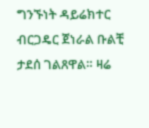ግንኙነት ዳይሬክተር ብርጋዴር ጀነራል ቡልቺ ታደሰ ገልጸዋል። ዛሬ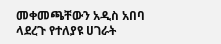መቀመጫቸውን አዲስ አበባ ላደረጉ የተለያዩ ሀገራት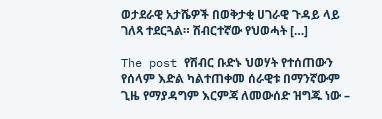ወታደራዊ አታሼዎች በወቅታቂ ሀገራዊ ጉዳይ ላይ ገለጻ ተደርጓል። ሽብርተኛው የህወሓት […]

The post የሽብር ቡድኑ ህወሃት የተሰጠውን የሰላም እድል ካልተጠቀመ ሰራዊቱ በማንኛውም ጊዜ የማያዳግም እርምጃ ለመውሰድ ዝግጁ ነው –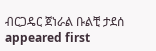ብርጋዴር ጀነራል ቡልቺ ታደሰ appeared first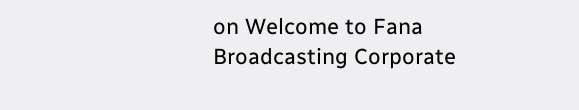on Welcome to Fana Broadcasting Corporate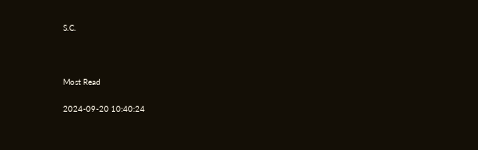S.C.



Most Read

2024-09-20 10:40:24